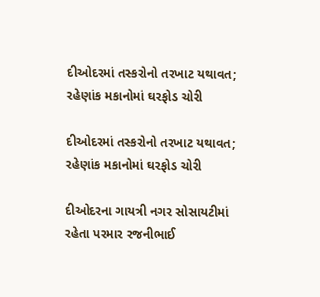દીઓદરમાં તસ્કરોનો તરખાટ યથાવત; રહેણાંક મકાનોમાં ઘરફોડ ચોરી

દીઓદરમાં તસ્કરોનો તરખાટ યથાવત; રહેણાંક મકાનોમાં ઘરફોડ ચોરી

દીઓદરના ગાયત્રી નગર સોસાયટીમાં રહેતા પરમાર રજનીભાઈ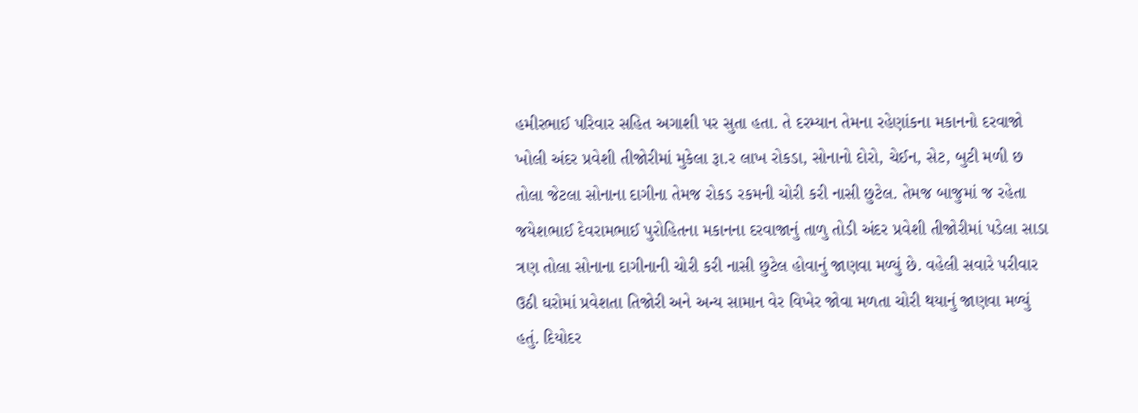હમીરભાઈ પરિવાર સહિત અગાશી પર સુતા હતા. તે દરમ્યાન તેમના રહેણાંકના મકાનનો દરવાજો ખોલી અંદર પ્રવેશી તીજોરીમાં મુકેલા રૂા.ર લાખ રોકડા, સોનાનો દોરો, ચેઈન, સેટ, બુટી મળી છ તોલા જેટલા સોનાના દાગીના તેમજ રોકડ રકમની ચોરી કરી નાસી છુટેલ. તેમજ બાજુમાં જ રહેતા જયેશભાઈ દેવરામભાઈ પુરોહિતના મકાનના દરવાજાનું તાળુ તોડી અંદર પ્રવેશી તીજોરીમાં પડેલા સાડા ત્રણ તોલા સોનાના દાગીનાની ચોરી કરી નાસી છુટેલ હોવાનું જાણવા મળ્યું છે. વહેલી સવારે પરીવાર ઉઠી ઘરોમાં પ્રવેશતા તિજોરી અને અન્ય સામાન વેર વિખેર જોવા મળતા ચોરી થયાનું જાણવા મળ્યું હતું. દિયોદર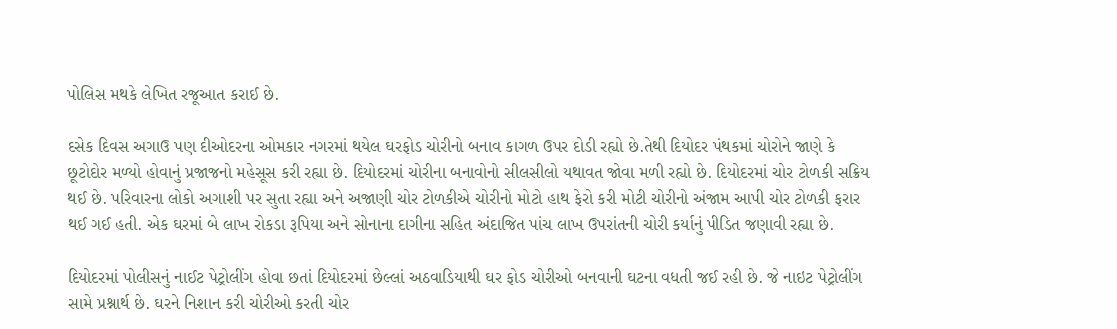પોલિસ મથકે લેખિત રજૂઆત કરાઈ છે.

દસેક દિવસ અગાઉ પણ દીઓદરના ઓમકાર નગરમાં થયેલ ઘરફોડ ચોરીનો બનાવ કાગળ ઉપર દોડી રહ્યો છે.તેથી દિયોદર પંથકમાં ચોરોને જાણે કે છૂટોદોર મળ્યો હોવાનું પ્રજાજનો મહેસૂસ કરી રહ્યા છે. દિયોદરમાં ચોરીના બનાવોનો સીલસીલો યથાવત જોવા મળી રહ્યો છે. દિયોદરમાં ચોર ટોળકી સક્રિય થઈ છે. પરિવારના લોકો અગાશી પર સુતા રહ્યા અને અજાણી ચોર ટોળકીએ ચોરીનો મોટો હાથ ફેરો કરી મોટી ચોરીનો અંજામ આપી ચોર ટોળકી ફરાર થઈ ગઈ હતી. એક ઘરમાં બે લાખ રોકડા રૂપિયા અને સોનાના દાગીના સહિત અંદાજિત પાંચ લાખ ઉપરાંતની ચોરી કર્યાનું પીડિત જણાવી રહ્યા છે.

દિયોદરમાં પોલીસનું નાઈટ પેટ્રોલીંગ હોવા છતાં દિયોદરમાં છેલ્લાં અઠવાડિયાથી ઘર ફોડ ચોરીઓ બનવાની ઘટના વધતી જઈ રહી છે. જે નાઇટ પેટ્રોલીંગ સામે પ્રશ્નાર્થ છે. ઘરને નિશાન કરી ચોરીઓ કરતી ચોર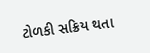ટોળકી સક્રિય થતા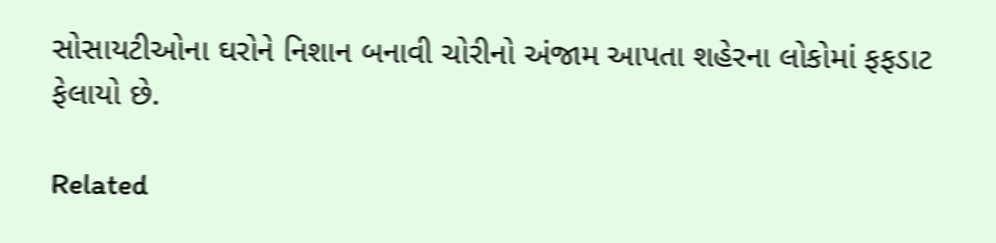સોસાયટીઓના ઘરોને નિશાન બનાવી ચોરીનો અંજામ આપતા શહેરના લોકોમાં ફફડાટ ફેલાયો છે.

Related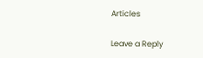Articles

Leave a Reply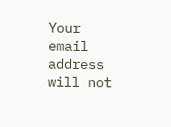Your email address will not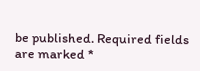be published. Required fields are marked *